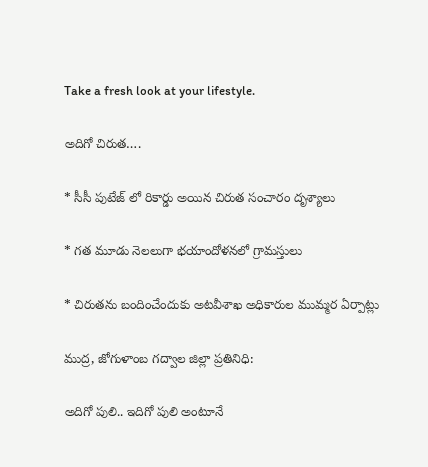Take a fresh look at your lifestyle.

అదిగో చిరుత….

* సీసీ పుటేజ్ లో రికార్డు అయిన చిరుత సంచారం దృశ్యాలు

* గత మూడు నెలలుగా భయాందోళనలో గ్రామస్తులు

* చిరుతను బందించేందుకు అటవీశాఖ అధికారుల ముమ్మర‌ ఏర్పాట్లు

ముద్ర, జోగుళాంబ గద్వాల‌ జిల్లా ప్రతినిధి:

అదిగో పులి.. ఇదిగో పులి అంటూనే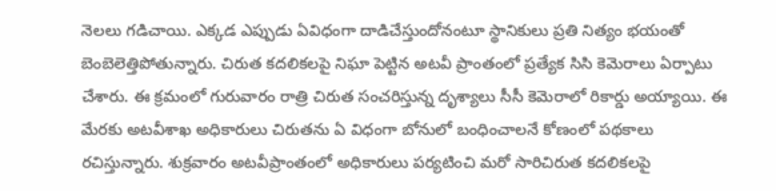నెలలు గడిచాయి. ఎక్కడ ఎప్పుడు ఏవిధంగా దాడిచేస్తుందోనంటూ స్థానికులు ప్రతి నిత్యం భయంతో బెంబెలెత్తిపోతున్నారు. చిరుత కదలికలపై నిఘా పెట్టిన అటవీ ప్రాంతంలో ప్రత్యేక సిసి కెమెరాలు ఏర్పాటు చేశారు. ఈ క్రమంలో గురువారం రాత్రి చిరుత సంచరిస్తున్న దృశ్యాలు సీసీ‌ కెమెరాలో రికార్డు అయ్యాయి. ఈ మేరకు అటవీశాఖ అధికారులు చిరుతను ఏ విధంగా బోనులో బంధించాలనే కోణంలో పథకాలు రచిస్తున్నారు. శుక్రవారం అటవీప్రాంతంలో అధికారులు పర్యటించి‌ మరో సారి‌చిరుత కదలికలపై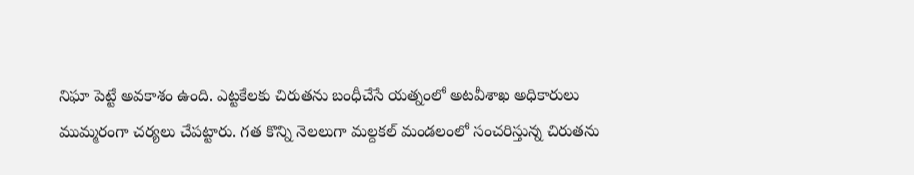నిఘా పెట్టే అవకాశం ఉంది. ఎట్టకేలకు చిరుతను బంధీచేసే యత్నంలో అటవీశాఖ అధికారులు ముమ్మరంగా చర్యలు చేపట్టారు. గత కొన్ని‌ నెలలుగా మల్దకల్ మండలంలో సంచరిస్తున్న చిరుతను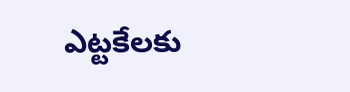ఎట్టకేలకు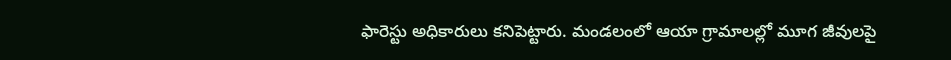ఫారెస్టు అధికారులు కనిపెట్టారు. మండలంలో ఆయా గ్రామాలల్లో మూగ జీవులపై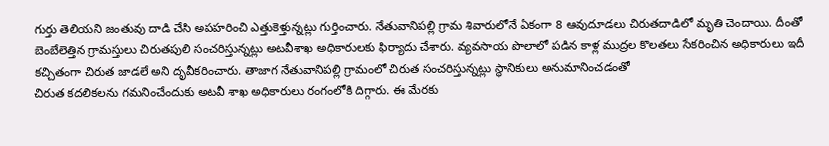గుర్తు తెలియని జంతువు దాడి చేసి అపహరించి ఎత్తుకెళ్తున్నట్లు గుర్తించారు. నేతువానిపల్లి గ్రామ శివారులోనే ఏకంగా 8 ఆవుదూడలు చిరుతదాడిలో మృతి చెందాయి. దీంతో బెంబేలెత్తిన గ్రామస్తులు చిరుతపులి సంచరిస్తున్నట్లు అటవీశాఖ అధికారులకు ఫిర్యాదు చేశారు. వ్యవసాయ పొలాలో పడిన కాళ్ల ముద్రల కొలతలు సేకరించిన అధికారులు ఇదీ కచ్చితంగా చిరుత జాడలే అని దృవీకరించారు. తాజాగ నేతువానిపల్లి గ్రామంలో చిరుత సంచరిస్తున్నట్లు స్థానికులు అనుమానించడంతో
చిరుత కదలికలను గమనించేందుకు అటవీ శాఖ అధికారులు రంగంలోకి దిగ్గారు‌. ఈ మేరకు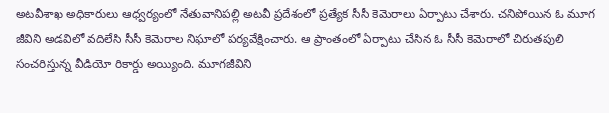అటవీశాఖ అధికారులు ఆధ్వర్యంలో నేతువానిపల్లి అటవీ ప్రదేశంలో ప్రత్యేక సీసీ కెమెరాలు ఏర్పాటు చేశారు. చనిపోయిన ఓ మూగ జీవిని అడవిలో వదిలేసి సీసీ కెమెరాల నిఘాలో పర్యవేక్షించారు. ఆ ప్రాంతంలో ఏర్పాటు చేసిన ఓ సీసీ కెమెరాలో చిరుతపులి సంచరిస్తున్న వీడియో రికార్డు అయ్యింది. మూగజీవిని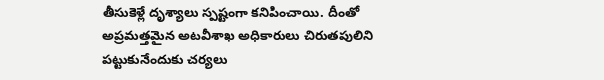తీసుకెళ్లే దృశ్యాలు స్పష్టంగా కనిపించాయి. దీంతో అప్రమత్తమైన అటవీశాఖ అధికారులు చిరుతపులిని పట్టుకునేందుకు చర్యలు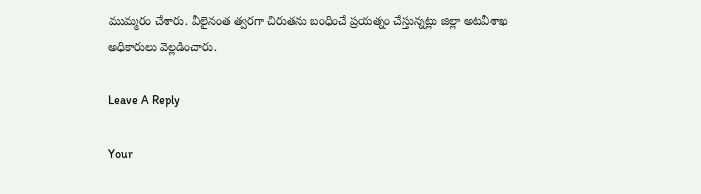ముమ్మరం చేశారు. వీలైనంత త్వరగా చిరుతను బంధించే ప్రయత్నం చేస్తున్నట్లు జిల్లా అటవీశాఖ అధికారులు వెల్లడించారు.

Leave A Reply

Your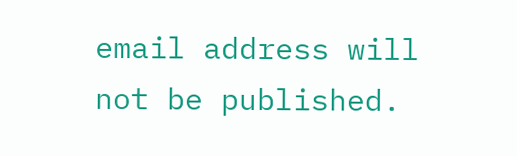email address will not be published.